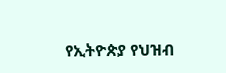የኢትዮጵያ የህዝብ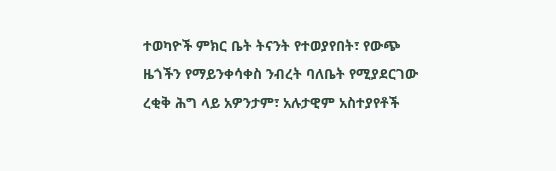ተወካዮች ምክር ቤት ትናንት የተወያየበት፣ የውጭ ዜጎችን የማይንቀሳቀስ ንብረት ባለቤት የሚያደርገው ረቂቅ ሕግ ላይ አዎንታም፣ አሉታዊም አስተያየቶች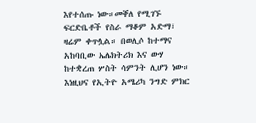እየተሰጡ ነው።መቐለ የሚገኙ ፍርድቤቶች የስራ ማቆም አድማ፣ ዛሬም ቀጥሏል። በወሊሶ ከተማና አከባቢው ኤሌክትሪክ እና ውሃ ከተቋረጠ ሦስት ሳምንት ሊሆን ነው። እነዚህና የኢትዮ አሜሪካ ንግድ ምክር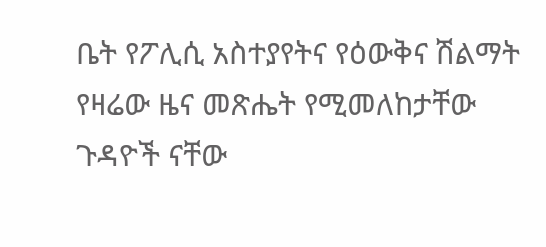ቤት የፖሊሲ አስተያየትና የዕውቅና ሽልማት የዛሬው ዜና መጽሔት የሚመለከታቸው ጉዳዮች ናቸው